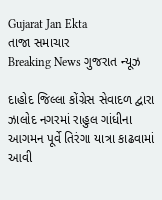Gujarat Jan Ekta
તાજા સમાચાર
Breaking News ગુજરાત ન્યૂઝ

દાહોદ જિલ્લા કોંગ્રેસ સેવાદળ દ્વારા ઝાલોદ નગરમાં રાહુલ ગાંધીના આગમન પૂર્વે તિરંગા યાત્રા કાઢવામાં આવી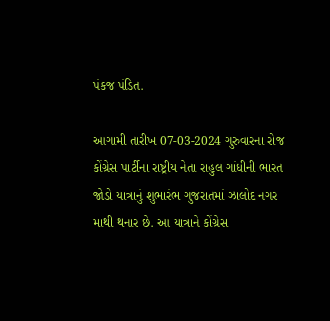પંકજ પંડિત.

આગામી તારીખ 07-03-2024 ગુરુવારના રોજ કોંગ્રેસ પાર્ટીના રાષ્ટ્રીય નેતા રાહુલ ગાંધીની ભારત જોડો યાત્રાનું શુભારંભ ગુજરાતમાં ઝાલોદ નગર માથી થનાર છે. આ યાત્રાને કોંગ્રેસ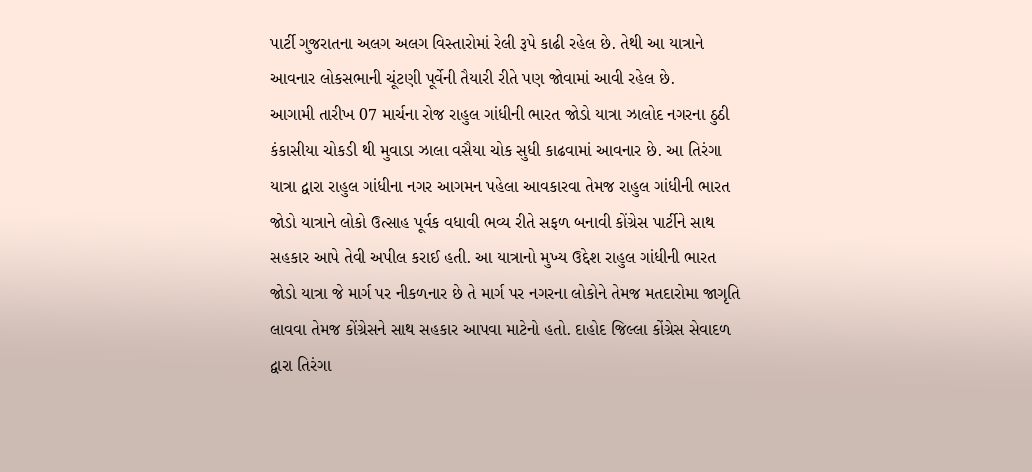પાર્ટી ગુજરાતના અલગ અલગ વિસ્તારોમાં રેલી રૂપે કાઢી રહેલ છે. તેથી આ યાત્રાને આવનાર લોકસભાની ચૂંટણી પૂર્વેની તૈયારી રીતે પણ જોવામાં આવી રહેલ છે.
આગામી તારીખ 07 માર્ચના રોજ રાહુલ ગાંધીની ભારત જોડો યાત્રા ઝાલોદ નગરના ઠુઠી કંકાસીયા ચોકડી થી મુવાડા ઝાલા વસૈયા ચોક સુધી કાઢવામાં આવનાર છે. આ તિરંગા યાત્રા દ્વારા રાહુલ ગાંધીના નગર આગમન પહેલા આવકારવા તેમજ રાહુલ ગાંધીની ભારત જોડો યાત્રાને લોકો ઉત્સાહ પૂર્વક વધાવી ભવ્ય રીતે સફળ બનાવી કોંગ્રેસ પાર્ટીને સાથ સહકાર આપે તેવી અપીલ કરાઈ હતી. આ યાત્રાનો મુખ્ય ઉદ્દેશ રાહુલ ગાંધીની ભારત જોડો યાત્રા જે માર્ગ પર નીકળનાર છે તે માર્ગ પર નગરના લોકોને તેમજ મતદારોમા જાગૃતિ લાવવા તેમજ કોંગ્રેસને સાથ સહકાર આપવા માટેનો હતો. દાહોદ જિલ્લા કોંગ્રેસ સેવાદળ દ્વારા તિરંગા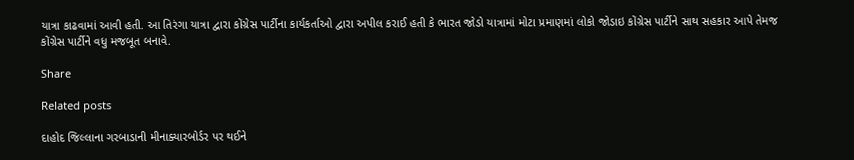યાત્રા કાઢવામાં આવી હતી. આ તિરંગા યાત્રા દ્વારા કોંગ્રેસ પાર્ટીના કાર્યકર્તાઓ દ્વારા અપીલ કરાઈ હતી કે ભારત જોડો યાત્રામાં મોટા પ્રમાણમાં લોકો જોડાઇ કોંગ્રેસ પાર્ટીને સાથ સહકાર આપે તેમજ કોંગ્રેસ પાર્ટીને વધુ મજબૂત બનાવે.

Share

Related posts

દાહોદ જિલ્લાના ગરબાડાની મીનાક્યારબોર્ડર પર થઈને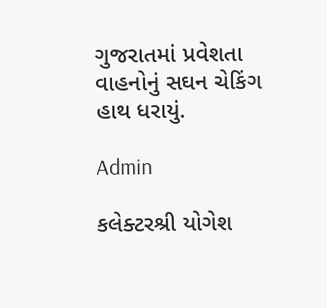ગુજરાતમાં પ્રવેશતા વાહનોનું સઘન ચેકિંગ હાથ ધરાયું.

Admin

કલેક્ટરશ્રી યોગેશ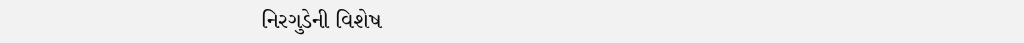નિરગુડેની વિશેષ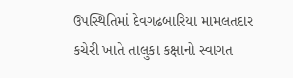ઉપસ્થિતિમાં દેવગઢબારિયા મામલતદાર કચેરી ખાતે તાલુકા કક્ષાનો સ્વાગત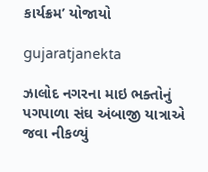કાર્યક્રમ’ યોજાયો

gujaratjanekta

ઝાલોદ નગરના માઇ ભક્તોનું પગપાળા સંઘ અંબાજી યાત્રાએ જવા નીકળ્યું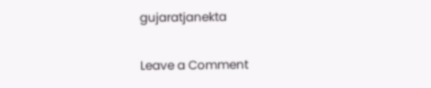gujaratjanekta

Leave a Comment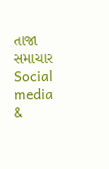તાજા સમાચાર
Social media &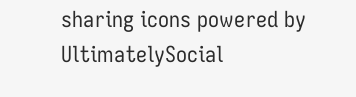sharing icons powered by UltimatelySocial